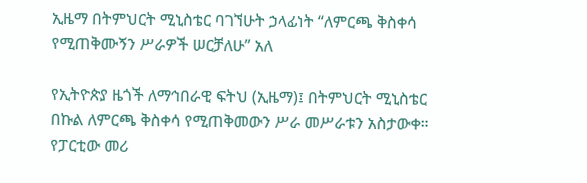ኢዜማ በትምህርት ሚኒስቴር ባገኘሁት ኃላፊነት “ለምርጫ ቅስቀሳ የሚጠቅሙኝን ሥራዎች ሠርቻለሁ” አለ

የኢትዮጵያ ዜጎች ለማኅበራዊ ፍትህ (ኢዜማ)፤ በትምህርት ሚኒስቴር በኩል ለምርጫ ቅስቀሳ የሚጠቅመውን ሥራ መሥራቱን አስታውቀ። የፓርቲው መሪ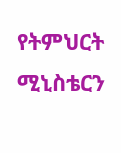የትምህርት ሚኒስቴርን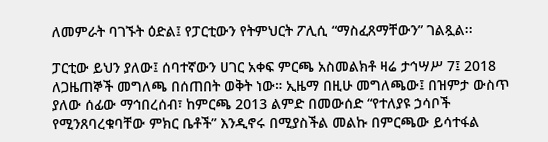ለመምራት ባገኙት ዕድል፤ የፓርቲውን የትምህርት ፖሊሲ “ማስፈጸማቸውን” ገልጿል፡፡

ፓርቲው ይህን ያለው፤ ሰባተኛውን ሀገር አቀፍ ምርጫ አስመልክቶ ዛሬ ታኅሣሥ 7፤ 2018 ለጋዜጠኞች መግለጫ በሰጠበት ወቅት ነው። ኢዜማ በዚሁ መግለጫው፤ በዝምታ ውስጥ ያለው ሰፊው ማኅበረሰብ፣ ከምርጫ 2013 ልምድ በመውሰድ “የተለያዩ ኃሳቦች የሚንጸባረቁባቸው ምክር ቤቶች” እንዲኖሩ በሚያስችል መልኩ በምርጫው ይሳተፋል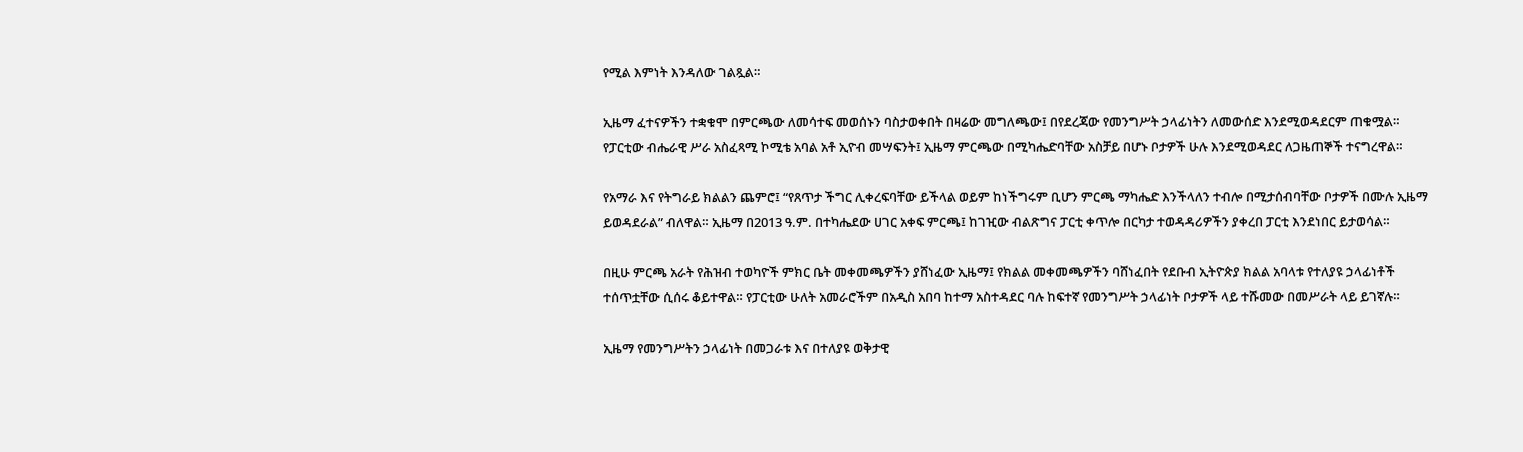የሚል እምነት እንዳለው ገልጿል።

ኢዜማ ፈተናዎችን ተቋቁሞ በምርጫው ለመሳተፍ መወሰኑን ባስታወቀበት በዛሬው መግለጫው፤ በየደረጃው የመንግሥት ኃላፊነትን ለመውሰድ እንደሚወዳደርም ጠቁሟል። የፓርቲው ብሔራዊ ሥራ አስፈጻሚ ኮሚቴ አባል አቶ ኢዮብ መሣፍንት፤ ኢዜማ ምርጫው በሚካሔድባቸው አስቻይ በሆኑ ቦታዎች ሁሉ እንደሚወዳደር ለጋዜጠኞች ተናግረዋል።

የአማራ እና የትግራይ ክልልን ጨምሮ፤ “የጸጥታ ችግር ሊቀረፍባቸው ይችላል ወይም ከነችግሩም ቢሆን ምርጫ ማካሔድ እንችላለን ተብሎ በሚታሰብባቸው ቦታዎች በሙሉ ኢዜማ ይወዳደራል” ብለዋል። ኢዜማ በ2013 ዓ.ም. በተካሔደው ሀገር አቀፍ ምርጫ፤ ከገዢው ብልጽግና ፓርቲ ቀጥሎ በርካታ ተወዳዳሪዎችን ያቀረበ ፓርቲ እንደነበር ይታወሳል።

በዚሁ ምርጫ አራት የሕዝብ ተወካዮች ምክር ቤት መቀመጫዎችን ያሸነፈው ኢዜማ፤ የክልል መቀመጫዎችን ባሸነፈበት የደቡብ ኢትዮጵያ ክልል አባላቱ የተለያዩ ኃላፊነቶች ተሰጥቷቸው ሲሰሩ ቆይተዋል። የፓርቲው ሁለት አመራሮችም በአዲስ አበባ ከተማ አስተዳደር ባሉ ከፍተኛ የመንግሥት ኃላፊነት ቦታዎች ላይ ተሹመው በመሥራት ላይ ይገኛሉ።

ኢዜማ የመንግሥትን ኃላፊነት በመጋራቱ እና በተለያዩ ወቅታዊ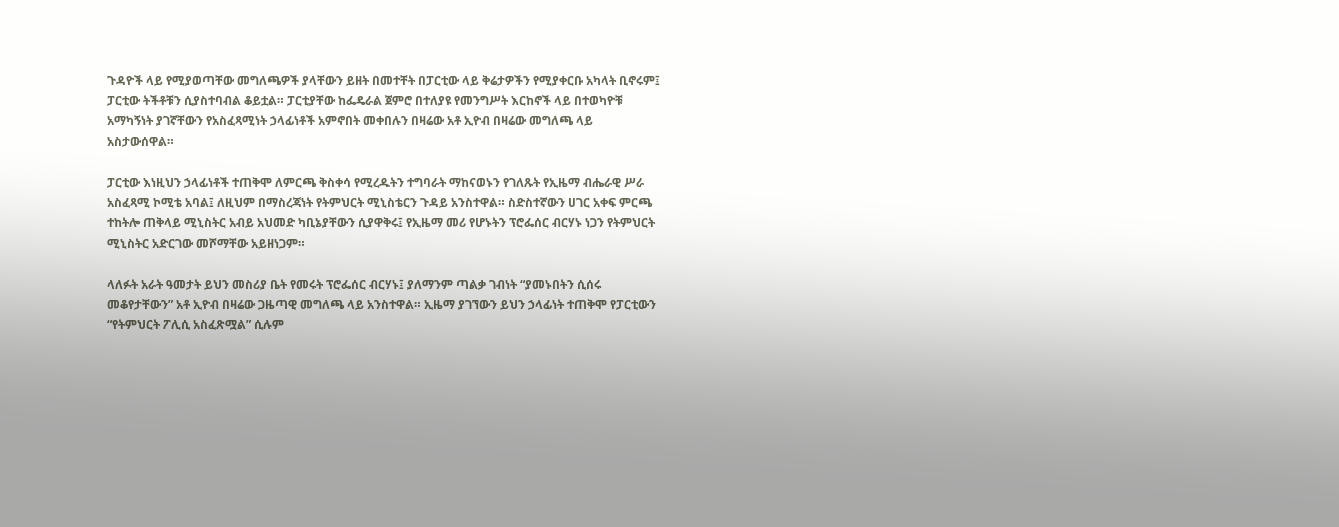ጉዳዮች ላይ የሚያወጣቸው መግለጫዎች ያላቸውን ይዘት በመተቸት በፓርቲው ላይ ቅሬታዎችን የሚያቀርቡ አካላት ቢኖሩም፤ ፓርቲው ትችቶቹን ሲያስተባብል ቆይቷል። ፓርቲያቸው ከፌዴራል ጀምሮ በተለያዩ የመንግሥት እርከኖች ላይ በተወካዮቹ አማካኝነት ያገኛቸውን የአስፈጻሚነት ኃላፊነቶች አምኖበት መቀበሉን በዛሬው አቶ ኢዮብ በዛሬው መግለጫ ላይ አስታውሰዋል።

ፓርቲው እነዚህን ኃላፊነቶች ተጠቅሞ ለምርጫ ቅስቀሳ የሚረዱትን ተግባራት ማከናወኑን የገለጹት የኢዜማ ብሔራዊ ሥራ አስፈጻሚ ኮሚቴ አባል፤ ለዚህም በማስረጃነት የትምህርት ሚኒስቴርን ጉዳይ አንስተዋል። ስድስተኛውን ሀገር አቀፍ ምርጫ ተከትሎ ጠቅላይ ሚኒስትር አብይ አህመድ ካቢኔያቸውን ሲያዋቅሩ፤ የኢዜማ መሪ የሆኑትን ፕሮፌሰር ብርሃኑ ነጋን የትምህርት ሚኒስትር አድርገው መሾማቸው አይዘነጋም።

ላለፉት አራት ዓመታት ይህን መስሪያ ቤት የመሩት ፕሮፌሰር ብርሃኑ፤ ያለማንም ጣልቃ ገብነት “ያመኑበትን ሲሰሩ መቆየታቸውን” አቶ ኢዮብ በዛሬው ጋዜጣዊ መግለጫ ላይ አንስተዋል። ኢዜማ ያገኘውን ይህን ኃላፊነት ተጠቅሞ የፓርቲውን “የትምህርት ፖሊሲ አስፈጽሟል” ሲሉም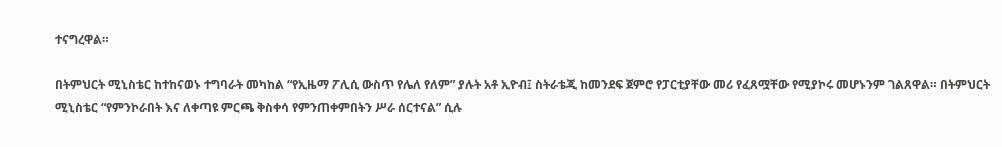ተናግረዋል።

በትምህርት ሚኒስቴር ከተከናወኑ ተግባራት መካከል “የኢዜማ ፖሊሲ ውስጥ የሌለ የለም” ያሉት አቶ ኢዮብ፤ ስትራቴጂ ከመንደፍ ጀምሮ የፓርቲያቸው መሪ የፈጸሟቸው የሚያኮሩ መሆኑንም ገልጸዋል። በትምህርት ሚኒስቴር “የምንኮራበት እና ለቀጣዩ ምርጫ ቅስቀሳ የምንጠቀምበትን ሥራ ሰርተናል” ሲሉ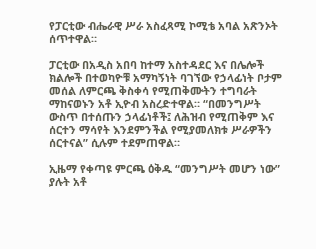የፓርቲው ብሔራዊ ሥራ አስፈጻሚ ኮሚቴ አባል አጽንኦት ሰጥተዋል።

ፓርቲው በአዲስ አበባ ከተማ አስተዳደር እና በሌሎች ክልሎች በተወካዮቹ አማካኝነት ባገኘው የኃላፊነት ቦታም መሰል ለምርጫ ቅስቀሳ የሚጠቅሙትን ተግባራት ማከናወኑን አቶ ኢዮብ አስረድተዋል። “በመንግሥት ውስጥ በተሰጡን ኃላፊነቶች፤ ለሕዝብ የሚጠቅም እና ሰርተን ማሳየት እንደምንችል የሚያመለክቱ ሥራዎችን ሰርተናል” ሲሉም ተደምጠዋል።

ኢዜማ የቀጣዩ ምርጫ ዕቅዱ “መንግሥት መሆን ነው” ያሉት አቶ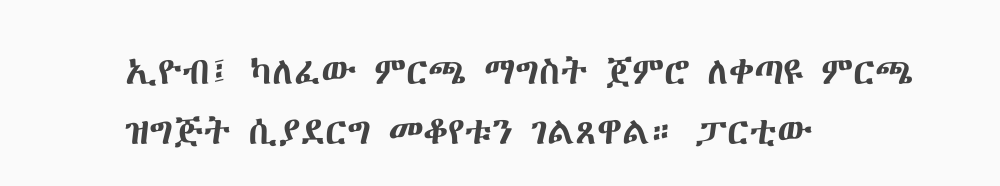ኢዮብ፤ ካለፈው ምርጫ ማግስት ጀምሮ ለቀጣዩ ምርጫ ዝግጅት ሲያደርግ መቆየቱን ገልጸዋል። ፓርቲው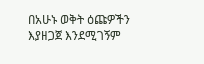በአሁኑ ወቅት ዕጩዎችን እያዘጋጀ እንደሚገኝም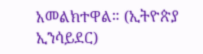አመልክተዋል። (ኢትዮጵያ ኢንሳይደር)